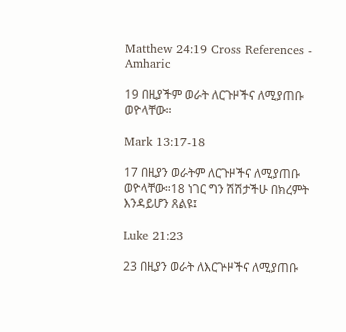Matthew 24:19 Cross References - Amharic

19 በዚያችም ወራት ለርጉዞችና ለሚያጠቡ ወዮላቸው።

Mark 13:17-18

17 በዚያን ወራትም ለርጉዞችና ለሚያጠቡ ወዮላቸው።18 ነገር ግን ሽሽታችሁ በክረምት እንዳይሆን ጸልዩ፤

Luke 21:23

23 በዚያን ወራት ለእርጕዞችና ለሚያጠቡ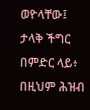ወዮላቸው፤ ታላቅ ችግር በምድር ላይ፥ በዚህም ሕዝብ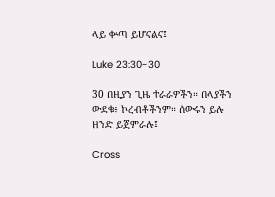ላይ ቍጣ ይሆናልና፤

Luke 23:30-30

30 በዚያን ጊዜ ተራራዎችን። በላያችን ውደቁ፥ ኮረብቶችንም። ሰውሩን ይሉ ዘንድ ይጀምራሉ፤

Cross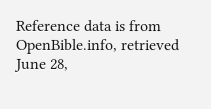Reference data is from OpenBible.info, retrieved June 28,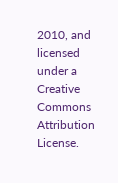2010, and licensed under a Creative Commons Attribution License.